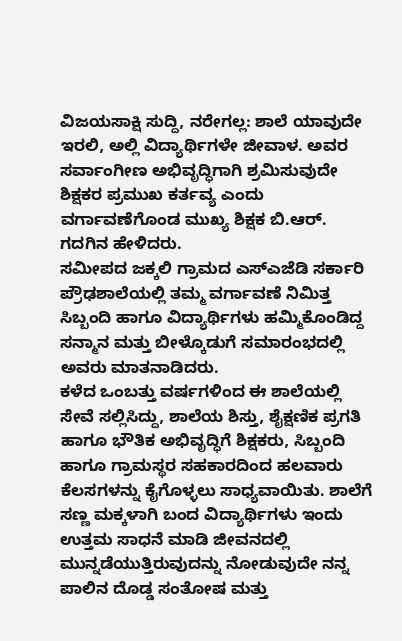ವಿಜಯಸಾಕ್ಷಿ ಸುದ್ದಿ, ನರೇಗಲ್ಲ: ಶಾಲೆ ಯಾವುದೇ ಇರಲಿ, ಅಲ್ಲಿ ವಿದ್ಯಾರ್ಥಿಗಳೇ ಜೀವಾಳ. ಅವರ ಸರ್ವಾಂಗೀಣ ಅಭಿವೃದ್ಧಿಗಾಗಿ ಶ್ರಮಿಸುವುದೇ ಶಿಕ್ಷಕರ ಪ್ರಮುಖ ಕರ್ತವ್ಯ ಎಂದು ವರ್ಗಾವಣೆಗೊಂಡ ಮುಖ್ಯ ಶಿಕ್ಷಕ ಬಿ.ಆರ್. ಗದಗಿನ ಹೇಳಿದರು.
ಸಮೀಪದ ಜಕ್ಕಲಿ ಗ್ರಾಮದ ಎಸ್ಎಜೆಡಿ ಸರ್ಕಾರಿ ಪ್ರೌಢಶಾಲೆಯಲ್ಲಿ ತಮ್ಮ ವರ್ಗಾವಣೆ ನಿಮಿತ್ತ ಸಿಬ್ಬಂದಿ ಹಾಗೂ ವಿದ್ಯಾರ್ಥಿಗಳು ಹಮ್ಮಿಕೊಂಡಿದ್ದ ಸನ್ಮಾನ ಮತ್ತು ಬೀಳ್ಕೊಡುಗೆ ಸಮಾರಂಭದಲ್ಲಿ ಅವರು ಮಾತನಾಡಿದರು.
ಕಳೆದ ಒಂಬತ್ತು ವರ್ಷಗಳಿಂದ ಈ ಶಾಲೆಯಲ್ಲಿ ಸೇವೆ ಸಲ್ಲಿಸಿದ್ದು, ಶಾಲೆಯ ಶಿಸ್ತು, ಶೈಕ್ಷಣಿಕ ಪ್ರಗತಿ ಹಾಗೂ ಭೌತಿಕ ಅಭಿವೃದ್ಧಿಗೆ ಶಿಕ್ಷಕರು, ಸಿಬ್ಬಂದಿ ಹಾಗೂ ಗ್ರಾಮಸ್ಥರ ಸಹಕಾರದಿಂದ ಹಲವಾರು ಕೆಲಸಗಳನ್ನು ಕೈಗೊಳ್ಳಲು ಸಾಧ್ಯವಾಯಿತು. ಶಾಲೆಗೆ ಸಣ್ಣ ಮಕ್ಕಳಾಗಿ ಬಂದ ವಿದ್ಯಾರ್ಥಿಗಳು ಇಂದು ಉತ್ತಮ ಸಾಧನೆ ಮಾಡಿ ಜೀವನದಲ್ಲಿ ಮುನ್ನಡೆಯುತ್ತಿರುವುದನ್ನು ನೋಡುವುದೇ ನನ್ನ ಪಾಲಿನ ದೊಡ್ಡ ಸಂತೋಷ ಮತ್ತು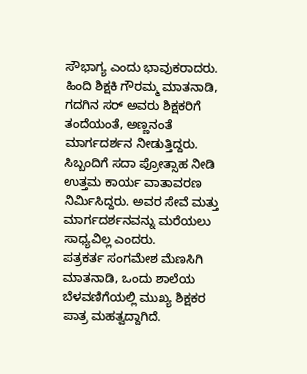ಸೌಭಾಗ್ಯ ಎಂದು ಭಾವುಕರಾದರು.
ಹಿಂದಿ ಶಿಕ್ಷಕಿ ಗೌರಮ್ಮ ಮಾತನಾಡಿ, ಗದಗಿನ ಸರ್ ಅವರು ಶಿಕ್ಷಕರಿಗೆ ತಂದೆಯಂತೆ, ಅಣ್ಣನಂತೆ ಮಾರ್ಗದರ್ಶನ ನೀಡುತ್ತಿದ್ದರು. ಸಿಬ್ಬಂದಿಗೆ ಸದಾ ಪ್ರೋತ್ಸಾಹ ನೀಡಿ ಉತ್ತಮ ಕಾರ್ಯ ವಾತಾವರಣ ನಿರ್ಮಿಸಿದ್ದರು. ಅವರ ಸೇವೆ ಮತ್ತು ಮಾರ್ಗದರ್ಶನವನ್ನು ಮರೆಯಲು ಸಾಧ್ಯವಿಲ್ಲ ಎಂದರು.
ಪತ್ರಕರ್ತ ಸಂಗಮೇಶ ಮೆಣಸಿಗಿ ಮಾತನಾಡಿ, ಒಂದು ಶಾಲೆಯ ಬೆಳವಣಿಗೆಯಲ್ಲಿ ಮುಖ್ಯ ಶಿಕ್ಷಕರ ಪಾತ್ರ ಮಹತ್ವದ್ದಾಗಿದೆ.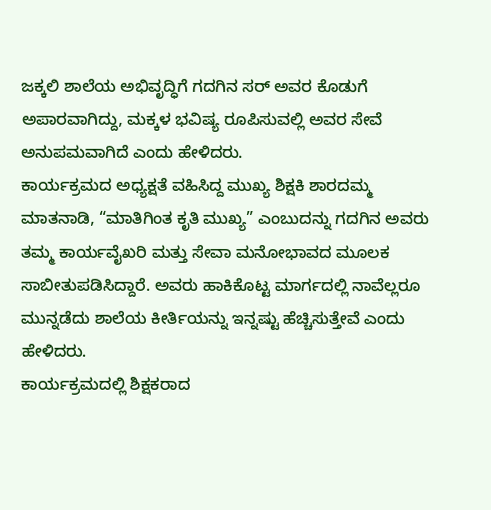ಜಕ್ಕಲಿ ಶಾಲೆಯ ಅಭಿವೃದ್ಧಿಗೆ ಗದಗಿನ ಸರ್ ಅವರ ಕೊಡುಗೆ ಅಪಾರವಾಗಿದ್ದು, ಮಕ್ಕಳ ಭವಿಷ್ಯ ರೂಪಿಸುವಲ್ಲಿ ಅವರ ಸೇವೆ ಅನುಪಮವಾಗಿದೆ ಎಂದು ಹೇಳಿದರು.
ಕಾರ್ಯಕ್ರಮದ ಅಧ್ಯಕ್ಷತೆ ವಹಿಸಿದ್ದ ಮುಖ್ಯ ಶಿಕ್ಷಕಿ ಶಾರದಮ್ಮ ಮಾತನಾಡಿ, “ಮಾತಿಗಿಂತ ಕೃತಿ ಮುಖ್ಯ” ಎಂಬುದನ್ನು ಗದಗಿನ ಅವರು ತಮ್ಮ ಕಾರ್ಯವೈಖರಿ ಮತ್ತು ಸೇವಾ ಮನೋಭಾವದ ಮೂಲಕ ಸಾಬೀತುಪಡಿಸಿದ್ದಾರೆ. ಅವರು ಹಾಕಿಕೊಟ್ಟ ಮಾರ್ಗದಲ್ಲಿ ನಾವೆಲ್ಲರೂ ಮುನ್ನಡೆದು ಶಾಲೆಯ ಕೀರ್ತಿಯನ್ನು ಇನ್ನಷ್ಟು ಹೆಚ್ಚಿಸುತ್ತೇವೆ ಎಂದು ಹೇಳಿದರು.
ಕಾರ್ಯಕ್ರಮದಲ್ಲಿ ಶಿಕ್ಷಕರಾದ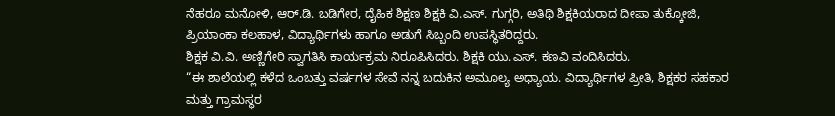ನೆಹರೂ ಮನೋಳಿ, ಆರ್.ಡಿ. ಬಡಿಗೇರ, ದೈಹಿಕ ಶಿಕ್ಷಣ ಶಿಕ್ಷಕಿ ವಿ.ಎಸ್. ಗುಗ್ಗರಿ, ಅತಿಥಿ ಶಿಕ್ಷಕಿಯರಾದ ದೀಪಾ ತುಕ್ಕೋಜಿ, ಪ್ರಿಯಾಂಕಾ ಕಲಹಾಳ, ವಿದ್ಯಾರ್ಥಿಗಳು ಹಾಗೂ ಅಡುಗೆ ಸಿಬ್ಬಂದಿ ಉಪಸ್ಥಿತರಿದ್ದರು.
ಶಿಕ್ಷಕ ವಿ.ವಿ. ಅಣ್ಣಿಗೇರಿ ಸ್ವಾಗತಿಸಿ ಕಾರ್ಯಕ್ರಮ ನಿರೂಪಿಸಿದರು. ಶಿಕ್ಷಕಿ ಯು.ಎಸ್. ಕಣವಿ ವಂದಿಸಿದರು.
“ಈ ಶಾಲೆಯಲ್ಲಿ ಕಳೆದ ಒಂಬತ್ತು ವರ್ಷಗಳ ಸೇವೆ ನನ್ನ ಬದುಕಿನ ಅಮೂಲ್ಯ ಅಧ್ಯಾಯ. ವಿದ್ಯಾರ್ಥಿಗಳ ಪ್ರೀತಿ, ಶಿಕ್ಷಕರ ಸಹಕಾರ ಮತ್ತು ಗ್ರಾಮಸ್ಥರ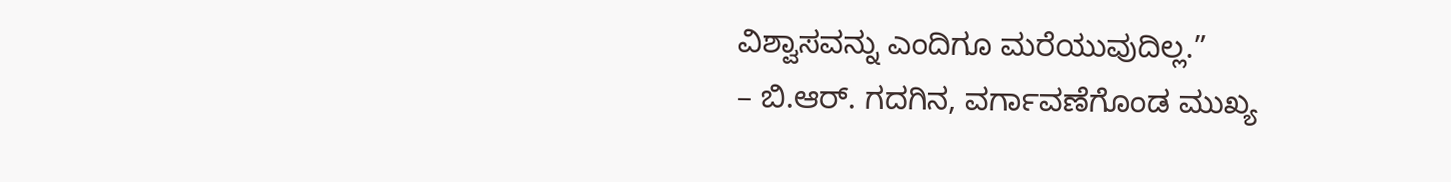ವಿಶ್ವಾಸವನ್ನು ಎಂದಿಗೂ ಮರೆಯುವುದಿಲ್ಲ.”
– ಬಿ.ಆರ್. ಗದಗಿನ, ವರ್ಗಾವಣೆಗೊಂಡ ಮುಖ್ಯ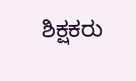ಶಿಕ್ಷಕರು